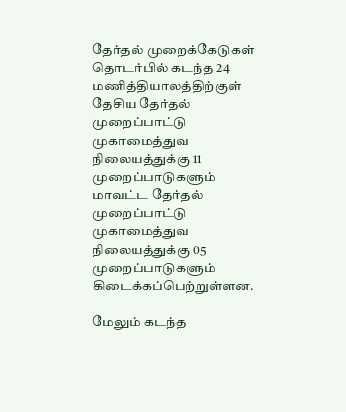தேர்தல் முறைக்கேடுகள் தொடர்பில் கடந்த 24 மணித்தியாலத்திற்குள் தேசிய தேர்தல் முறைப்பாட்டு முகாமைத்துவ நிலையத்துக்கு 11 முறைப்பாடுகளும் மாவட்ட தேர்தல் முறைப்பாட்டு முகாமைத்துவ நிலையத்துக்கு 05 முறைப்பாடுகளும் கிடைக்கப்பெற்றுள்ளன.

மேலும் கடந்த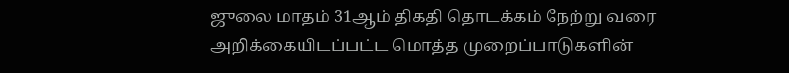ஜுலை மாதம் 31ஆம் திகதி தொடக்கம் நேற்று வரை அறிக்கையிடப்பட்ட மொத்த முறைப்பாடுகளின்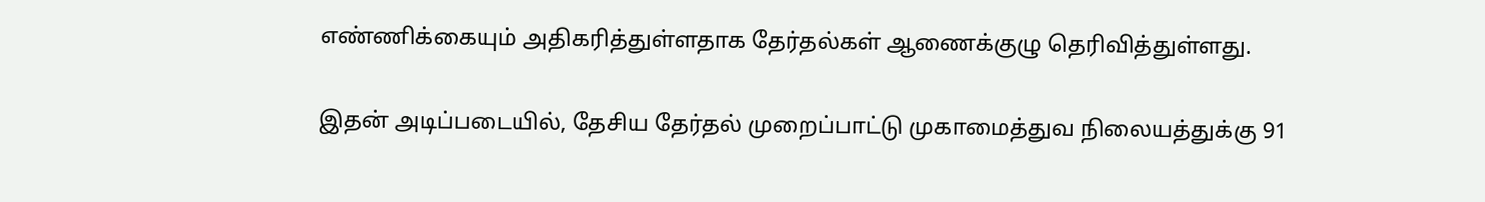எண்ணிக்கையும் அதிகரித்துள்ளதாக தேர்தல்கள் ஆணைக்குழு தெரிவித்துள்ளது.

இதன் அடிப்படையில், தேசிய தேர்தல் முறைப்பாட்டு முகாமைத்துவ நிலையத்துக்கு 91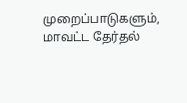முறைப்பாடுகளும்,  மாவட்ட தேர்தல்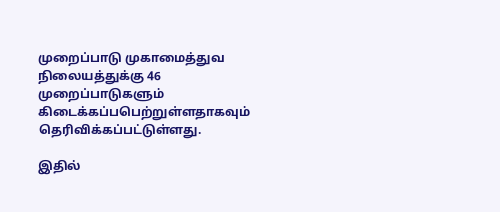முறைப்பாடு முகாமைத்துவ நிலையத்துக்கு 46 முறைப்பாடுகளும் கிடைக்கப்பபெற்றுள்ளதாகவும் தெரிவிக்கப்பட்டுள்ளது.

இதில்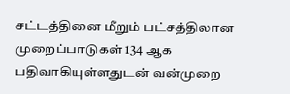சட்டத்தினை மீறும் பட்சத்திலான முறைப்பாடுகள் 134 ஆக பதிவாகியுள்ளதுடன் வன்முறை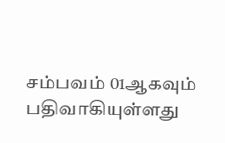சம்பவம் 01ஆகவும் பதிவாகியுள்ளது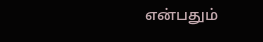என்பதும்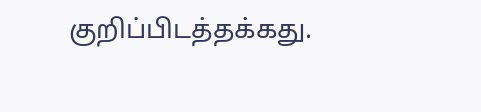குறிப்பிடத்தக்கது.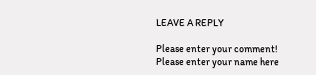LEAVE A REPLY

Please enter your comment!
Please enter your name here